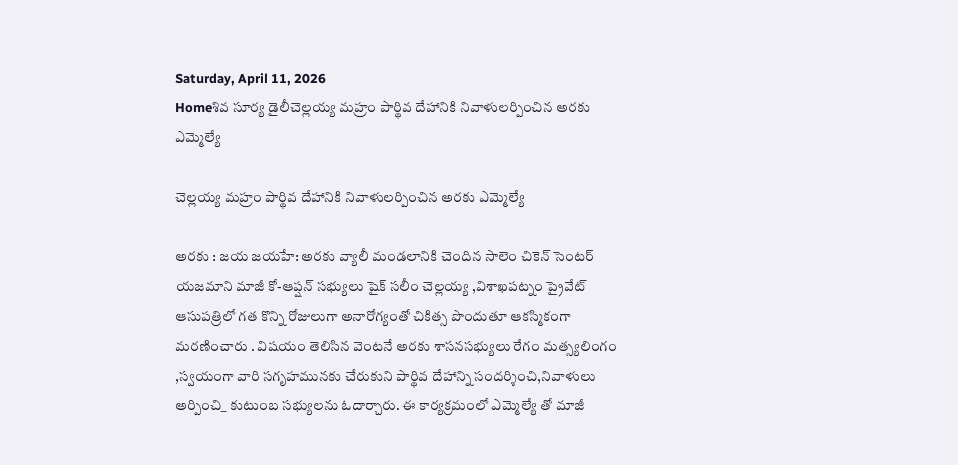Saturday, April 11, 2026
Homeశివ సూర్య డైలీచెల్లయ్య మహ్రం పార్థివ దేహానికి నివాళులర్పించిన అరకు ఎమ్మెల్యే

చెల్లయ్య మహ్రం పార్థివ దేహానికి నివాళులర్పించిన అరకు ఎమ్మెల్యే

అరకు : జయ జయహే: అరకు వ్యాలీ మండలానికి చెందిన సాలెం చికెన్ సెంటర్ యజమాని మాజీ కో-ఆప్షన్ సభ్యులు షైక్ సలీం చెల్లయ్య ,విశాఖపట్నం ప్రైవేట్ ఆసుపత్రిలో గత కొన్ని రోజులుగా అనారోగ్యంతో చికిత్స పొందుతూ ఆకస్మికంగా మరణించారు . విషయం తెలిసిన వెంటనే అరకు శాసనసభ్యులు రేగం మత్స్యలింగం ,స్వయంగా వారి సగృహమునకు చేరుకుని పార్థివ దేహాన్ని సందర్శించి,నివాళులు అర్పించి_ కుటుంబ సభ్యులను ఓదార్చారు. ఈ కార్యక్రమంలో ఎమ్మెల్యే తో మాజీ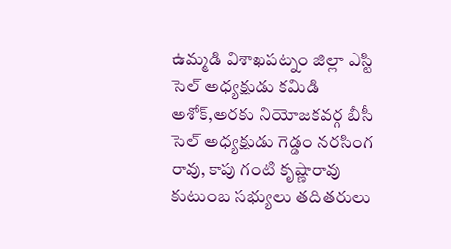ఉమ్మడి విశాఖపట్నం జిల్లా ఎస్టి సెల్ అధ్యక్షుడు కమిడి అశోక్,అరకు నియోజకవర్గ బీసీ సెల్ అధ్యక్షుడు గెడ్డం నరసింగ రావు, కాపు గంటి కృష్ణారావు కుటుంబ సభ్యులు తదితరులు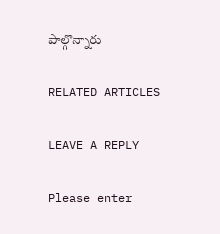పాల్గొన్నారు

RELATED ARTICLES

LEAVE A REPLY

Please enter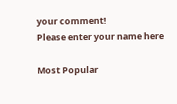your comment!
Please enter your name here

Most Popular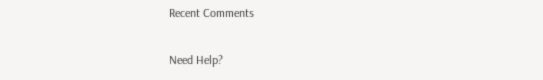Recent Comments

Need Help?